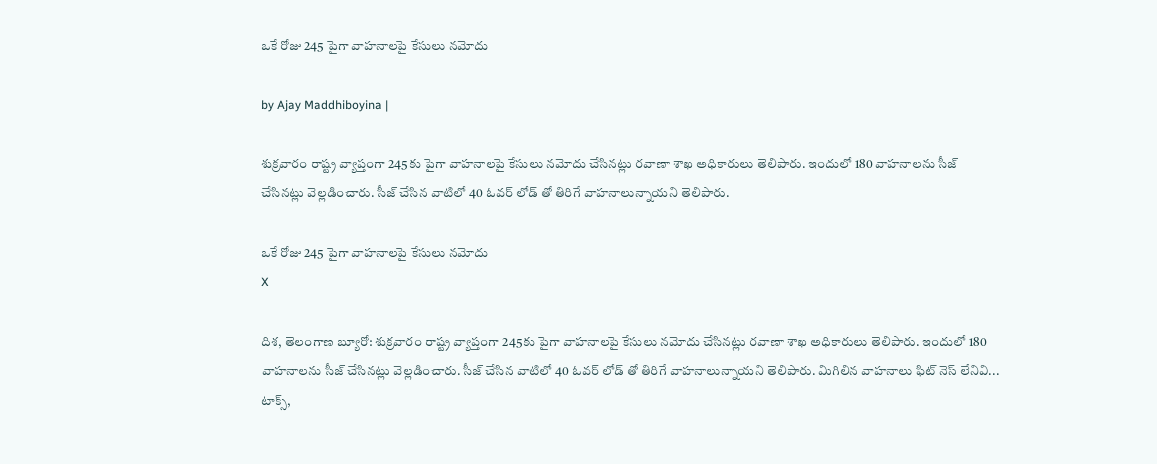ఒకే రోజు 245 పైగా వాహనాలపై కేసులు నమోదు

by Ajay Maddhiboyina |

శుక్రవారం రాష్ట్ర వ్యాప్తంగా 245కు పైగా వాహనాలపై కేసులు నమోదు చేసినట్లు రవాణా శాఖ అధికారులు తెలిపారు. ఇందులో 180 వాహనాలను సీజ్ చేసినట్లు వెల్లడించారు. సీజ్ చేసిన వాటిలో 40 ఓవర్ లోడ్ తో తిరిగే వాహనాలున్నాయని తెలిపారు.

ఒకే రోజు 245 పైగా వాహనాలపై కేసులు నమోదు
X

దిశ, తెలంగాణ బ్యూరో: శుక్రవారం రాష్ట్ర వ్యాప్తంగా 245కు పైగా వాహనాలపై కేసులు నమోదు చేసినట్లు రవాణా శాఖ అధికారులు తెలిపారు. ఇందులో 180 వాహనాలను సీజ్ చేసినట్లు వెల్లడించారు. సీజ్ చేసిన వాటిలో 40 ఓవర్ లోడ్ తో తిరిగే వాహనాలున్నాయని తెలిపారు. మిగిలిన వాహనాలు ఫిట్ నెస్ లేనివి... టాక్స్,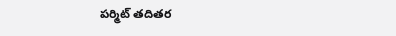పర్మిట్ తదితర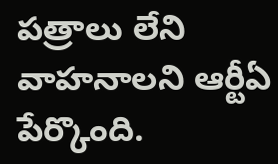పత్రాలు లేని వాహనాలని ఆర్టీఏ పేర్కొంది.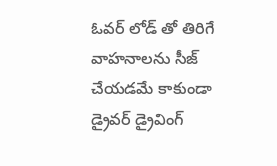ఓవర్ లోడ్ తో తిరిగే వాహనాలను సీజ్ చేయడమే కాకుండా డ్రైవర్ డ్రైవింగ్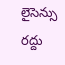లైసెన్సు రద్దు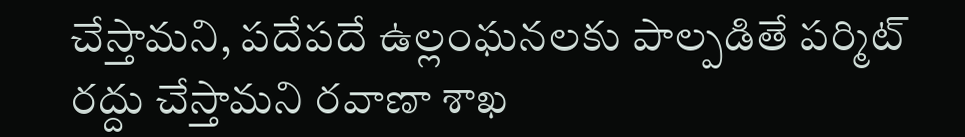చేస్తామని, పదేపదే ఉల్లంఘనలకు పాల్పడితే పర్మిట్ రద్దు చేస్తామని రవాణా శాఖ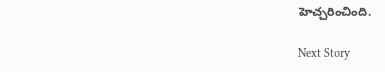హెచ్చరించింది.

Next Story